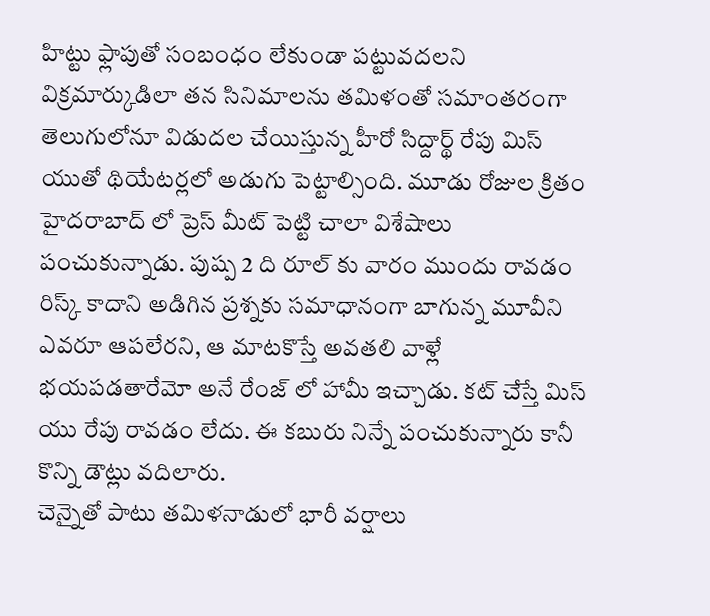హిట్టు ఫ్లాపుతో సంబంధం లేకుండా పట్టువదలని విక్రమార్కుడిలా తన సినిమాలను తమిళంతో సమాంతరంగా తెలుగులోనూ విడుదల చేయిస్తున్న హీరో సిద్దార్థ్ రేపు మిస్ యుతో థియేటర్లలో అడుగు పెట్టాల్సింది. మూడు రోజుల క్రితం హైదరాబాద్ లో ప్రెస్ మీట్ పెట్టి చాలా విశేషాలు పంచుకున్నాడు. పుష్ప 2 ది రూల్ కు వారం ముందు రావడం రిస్క్ కాదాని అడిగిన ప్రశ్నకు సమాధానంగా బాగున్న మూవీని ఎవరూ ఆపలేరని, ఆ మాటకొస్తే అవతలి వాళ్లే భయపడతారేమో అనే రేంజ్ లో హామీ ఇచ్చాడు. కట్ చేస్తే మిస్ యు రేపు రావడం లేదు. ఈ కబురు నిన్నే పంచుకున్నారు కానీ కొన్ని డౌట్లు వదిలారు.
చెన్నైతో పాటు తమిళనాడులో భారీ వర్షాలు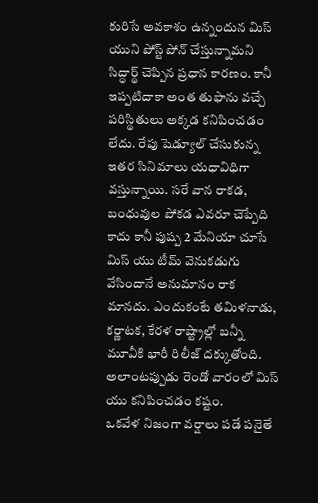కురిసే అవకాశం ఉన్నందున మిస్ యుని పోస్ట్ పోన్ చేస్తున్నామని సిద్ధార్థ్ చెప్పిన ప్రధాన కారణం. కానీ ఇప్పటిదాకా అంత తుఫాను వచ్చే పరిస్థితులు అక్కడ కనిపించడం లేదు. రేపు షెడ్యూల్ చేసుకున్న ఇతర సినిమాలు యధావిధిగా వస్తున్నాయి. సరే వాన రాకడ, బంధువుల పోకడ ఎవరూ చెప్పేది కాదు కానీ పుష్ప 2 మేనియా చూసే మిస్ యు టీమ్ వెనుకడుగు వేసిందానే అనుమానం రాక మానదు. ఎందుకంటే తమిళనాడు, కర్ణాటక, కేరళ రాష్ట్రాల్లో బన్నీ మూవీకి భారీ రిలీజ్ దక్కుతోంది. అలాంటప్పుడు రెండో వారంలో మిస్ యు కనిపించడం కష్టం.
ఒకవేళ నిజంగా వర్షాలు పడే పనైతే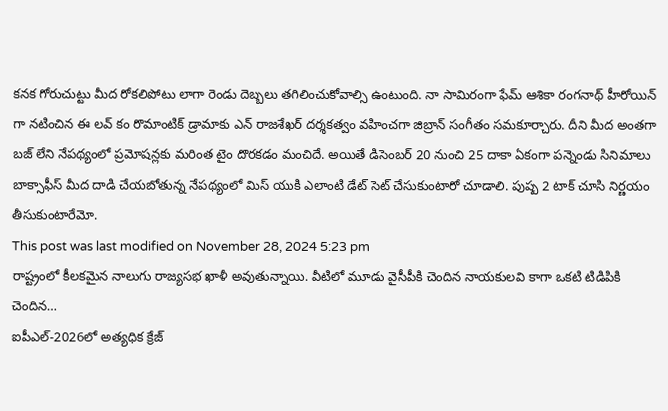కనక గోరుచుట్టు మీద రోకలిపోటు లాగా రెండు దెబ్బలు తగిలించుకోవాల్సి ఉంటుంది. నా సామిరంగా ఫేమ్ ఆశికా రంగనాథ్ హీరోయిన్ గా నటించిన ఈ లవ్ కం రొమాంటిక్ డ్రామాకు ఎన్ రాజశేఖర్ దర్శకత్వం వహించగా జిబ్రాన్ సంగీతం సమకూర్చారు. దీని మీద అంతగా బజ్ లేని నేపథ్యంలో ప్రమోషన్లకు మరింత టైం దొరకడం మంచిదే. అయితే డిసెంబర్ 20 నుంచి 25 దాకా ఏకంగా పన్నెండు సినిమాలు బాక్సాఫీస్ మీద దాడి చేయబోతున్న నేపథ్యంలో మిస్ యుకి ఎలాంటి డేట్ సెట్ చేసుకుంటారో చూడాలి. పుష్ప 2 టాక్ చూసి నిర్ణయం తీసుకుంటారేమో.
This post was last modified on November 28, 2024 5:23 pm
రాష్ట్రంలో కీలకమైన నాలుగు రాజ్యసభ ఖాళీ అవుతున్నాయి. వీటిలో మూడు వైసీపీకి చెందిన నాయకులవి కాగా ఒకటి టిడిపికి చెందిన…
ఐపీఎల్-2026లో అత్యధిక క్రేజ్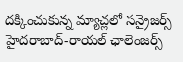దక్కించుకున్న మ్యాచ్లలో సన్రైజర్స్ హైదరాబాద్-రాయల్ ఛాలెంజర్స్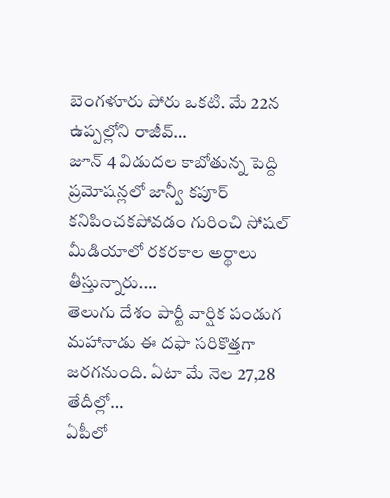బెంగళూరు పోరు ఒకటి. మే 22న ఉప్పల్లోని రాజీవ్…
జూన్ 4 విడుదల కాబోతున్న పెద్ది ప్రమోషన్లలో జాన్వీ కపూర్ కనిపించకపోవడం గురించి సోషల్ మీడియాలో రకరకాల అర్థాలు తీస్తున్నారు.…
తెలుగు దేశం పార్టీ వార్షిక పండుగ మహానాడు ఈ దఫా సరికొత్తగా జరగనుంది. ఏటా మే నెల 27,28 తేదీల్లో…
ఏపీలో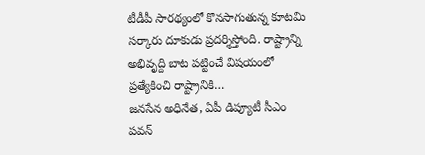టీడీపీ సారథ్యంలో కొనసాగుతున్న కూటమి సర్కారు దూకుడు ప్రదర్శిస్తోంది. రాష్ట్రాన్ని అభివృద్ది బాట పట్టించే విషయంలో ప్రత్యేకించి రాష్ట్రానికి…
జనసేన అధినేత, ఏపీ డిప్యూటీ సీఎం పవన్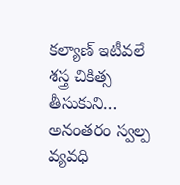కల్యాణ్ ఇటీవలే శస్త్ర చికిత్స తీసుకుని… అనంతరం స్వల్ప వ్యవధి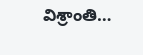విశ్రాంతి…